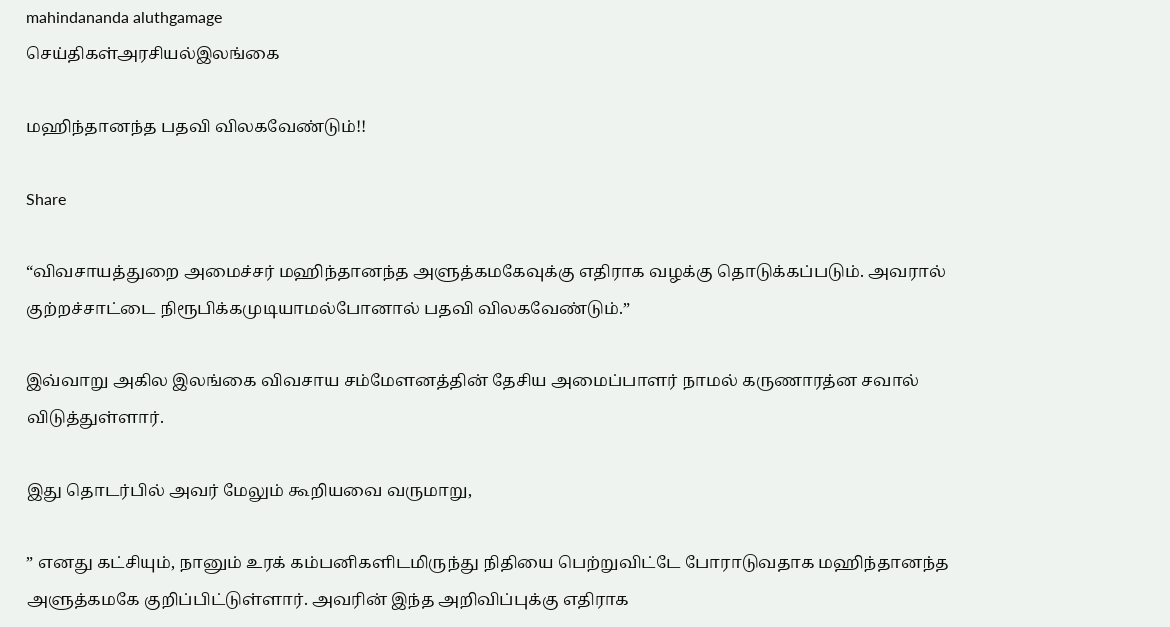mahindananda aluthgamage
செய்திகள்அரசியல்இலங்கை

மஹிந்தானந்த பதவி விலகவேண்டும்!!

Share

“விவசாயத்துறை அமைச்சர் மஹிந்தானந்த அளுத்கமகேவுக்கு எதிராக வழக்கு தொடுக்கப்படும். அவரால் குற்றச்சாட்டை நிரூபிக்கமுடியாமல்போனால் பதவி விலகவேண்டும்.”

இவ்வாறு அகில இலங்கை விவசாய சம்மேளனத்தின் தேசிய அமைப்பாளர் நாமல் கருணாரத்ன சவால் விடுத்துள்ளார்.

இது தொடர்பில் அவர் மேலும் கூறியவை வருமாறு,

” எனது கட்சியும், நானும் உரக் கம்பனிகளிடமிருந்து நிதியை பெற்றுவிட்டே போராடுவதாக மஹிந்தானந்த அளுத்கமகே குறிப்பிட்டுள்ளார். அவரின் இந்த அறிவிப்புக்கு எதிராக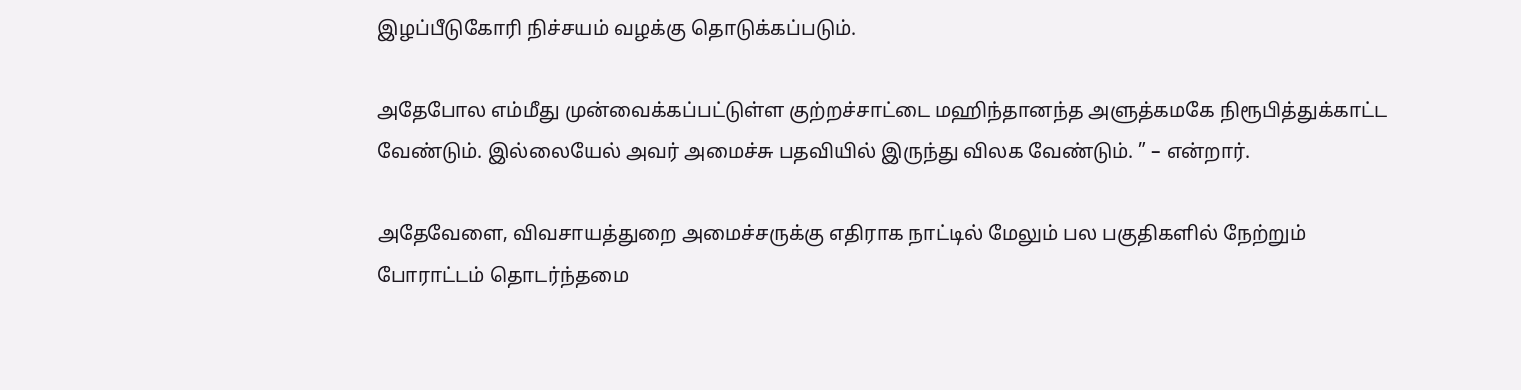இழப்பீடுகோரி நிச்சயம் வழக்கு தொடுக்கப்படும்.

அதேபோல எம்மீது முன்வைக்கப்பட்டுள்ள குற்றச்சாட்டை மஹிந்தானந்த அளுத்கமகே நிரூபித்துக்காட்ட வேண்டும். இல்லையேல் அவர் அமைச்சு பதவியில் இருந்து விலக வேண்டும். ” – என்றார்.

அதேவேளை, விவசாயத்துறை அமைச்சருக்கு எதிராக நாட்டில் மேலும் பல பகுதிகளில் நேற்றும் போராட்டம் தொடர்ந்தமை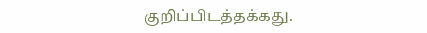குறிப்பிடத்தக்கது.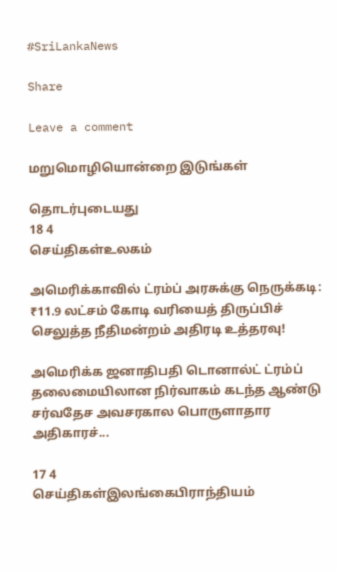#SriLankaNews

Share

Leave a comment

மறுமொழியொன்றை இடுங்கள்

தொடர்புடையது
18 4
செய்திகள்உலகம்

அமெரிக்காவில் ட்ரம்ப் அரசுக்கு நெருக்கடி: ₹11.9 லட்சம் கோடி வரியைத் திருப்பிச் செலுத்த நீதிமன்றம் அதிரடி உத்தரவு!

அமெரிக்க ஜனாதிபதி டொனால்ட் ட்ரம்ப் தலைமையிலான நிர்வாகம் கடந்த ஆண்டு சர்வதேச அவசரகால பொருளாதார அதிகாரச்...

17 4
செய்திகள்இலங்கைபிராந்தியம்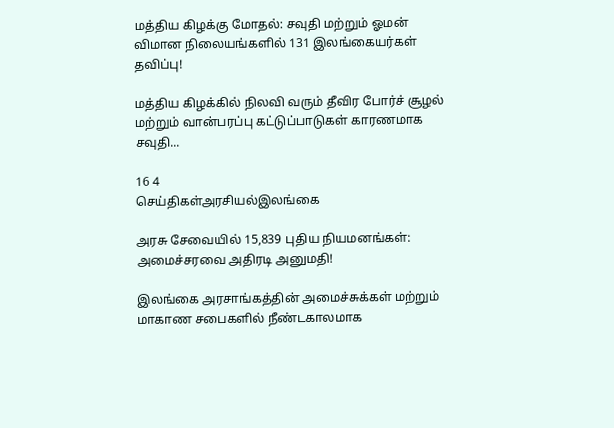மத்திய கிழக்கு மோதல்: சவுதி மற்றும் ஓமன் விமான நிலையங்களில் 131 இலங்கையர்கள் தவிப்பு!

மத்திய கிழக்கில் நிலவி வரும் தீவிர போர்ச் சூழல் மற்றும் வான்பரப்பு கட்டுப்பாடுகள் காரணமாக சவுதி...

16 4
செய்திகள்அரசியல்இலங்கை

அரசு சேவையில் 15,839 புதிய நியமனங்கள்: அமைச்சரவை அதிரடி அனுமதி!

இலங்கை அரசாங்கத்தின் அமைச்சுக்கள் மற்றும் மாகாண சபைகளில் நீண்டகாலமாக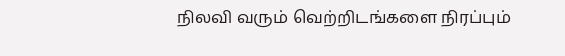நிலவி வரும் வெற்றிடங்களை நிரப்பும்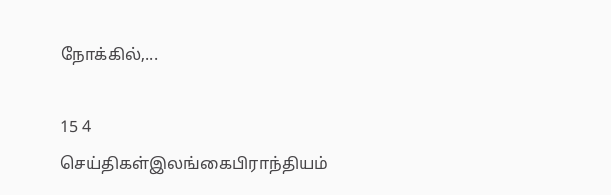நோக்கில்,...

15 4
செய்திகள்இலங்கைபிராந்தியம்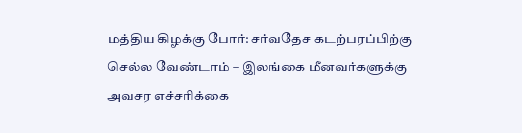மத்திய கிழக்கு போர்: சர்வதேச கடற்பரப்பிற்கு செல்ல வேண்டாம் – இலங்கை மீனவர்களுக்கு அவசர எச்சரிக்கை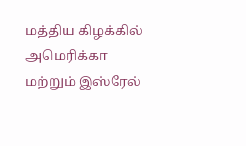மத்திய கிழக்கில் அமெரிக்கா மற்றும் இஸ்ரேல்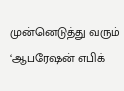முன்னெடுத்து வரும் ‘ஆபரேஷன் எபிக்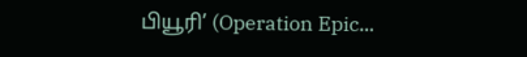பியூரி’ (Operation Epic...